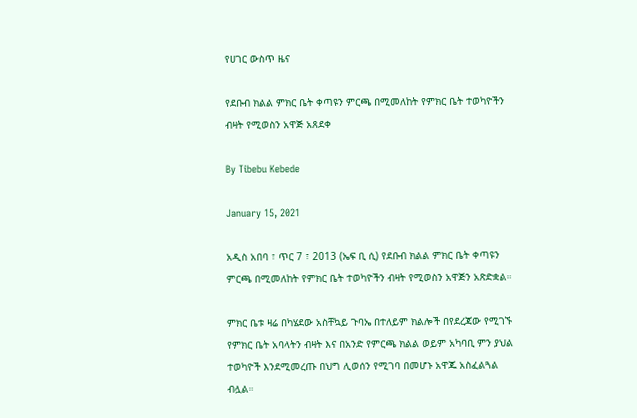የሀገር ውስጥ ዜና

የደቡብ ክልል ምክር ቤት ቀጣዩን ምርጫ በሚመለከት የምክር ቤት ተወካዮችን ብዛት የሚወስን አዋጅ አጸደቀ

By Tibebu Kebede

January 15, 2021

አዲስ አበባ ፣ ጥር 7 ፣ 2013 (ኤፍ ቢ ሲ) የደቡብ ክልል ምክር ቤት ቀጣዩን ምርጫ በሚመለከት የምክር ቤት ተወካዮችን ብዛት የሚወስን አዋጅን አጽድቋል።

ምክር ቤቱ ዛሬ በካሄደው አስቸኳይ ጉባኤ በተለይም ክልሎች በየደረጃው የሚገኙ የምክር ቤት አባላትን ብዛት እና በአንድ የምርጫ ክልል ወይም አካባቢ ምን ያህል ተወካዮች እንደሚመረጡ በህግ ሊወሰን የሚገባ በመሆኑ አዋጁ አስፈልጓል ብሏል።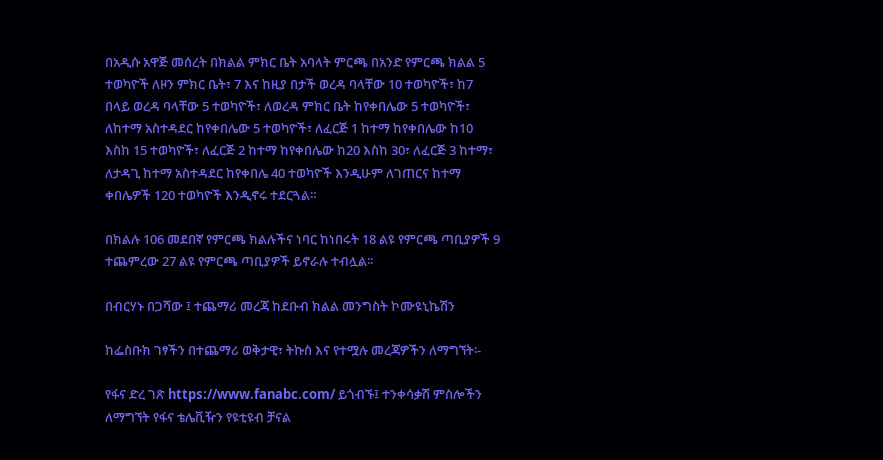በአዲሱ አዋጅ መሰረት በክልል ምክር ቤት አባላት ምርጫ በአንድ የምርጫ ክልል 5 ተወካዮች ለዞን ምክር ቤት፣ 7 እና ከዚያ በታች ወረዳ ባላቸው 10 ተወካዮች፣ ከ7 በላይ ወረዳ ባላቸው 5 ተወካዮች፣ ለወረዳ ምክር ቤት ከየቀበሌው 5 ተወካዮች፣ ለከተማ አስተዳደር ከየቀበሌው 5 ተወካዮች፣ ለፈርጅ 1 ከተማ ከየቀበሌው ከ10 እስከ 15 ተወካዮች፣ ለፈርጅ 2 ከተማ ከየቀበሌው ከ20 እስከ 30፣ ለፈርጅ 3 ከተማ፣ ለታዳጊ ከተማ አስተዳደር ከየቀበሌ 40 ተወካዮች እንዲሁም ለገጠርና ከተማ ቀበሌዎች 120 ተወካዮች እንዲኖሩ ተደርጓል።

በክልሉ 106 መደበኛ የምርጫ ክልሉችና ነባር ከነበሩት 18 ልዩ የምርጫ ጣቢያዎች 9 ተጨምረው 27 ልዩ የምርጫ ጣቢያዎች ይኖራሉ ተብሏል፡፡

በብርሃኑ በጋሻው ፤ ተጨማሪ መረጃ ከደቡብ ክልል መንግስት ኮሙዩኒኬሽን

ከፌስቡክ ገፃችን በተጨማሪ ወቅታዊ፣ ትኩስ እና የተሟሉ መረጃዎችን ለማግኘት፡-

የፋና ድረ ገጽ https://www.fanabc.com/ ይጎብኙ፤ ተንቀሳቃሽ ምስሎችን ለማግኘት የፋና ቴሌቪዥን የዩቲዩብ ቻናል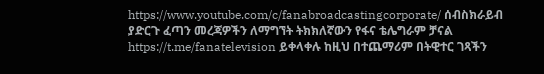https://www.youtube.com/c/fanabroadcastingcorporate/ ሰብስክራይብ ያድርጉ ፈጣን መረጃዎችን ለማግኘት ትክክለኛውን የፋና ቴሌግራም ቻናል https://t.me/fanatelevision ይቀላቀሉ ከዚህ በተጨማሪም በትዊተር ገጻችን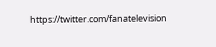https://twitter.com/fanatelevision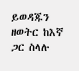ይወዳጁን ዘወትር ከእኛ ጋር ስላሉ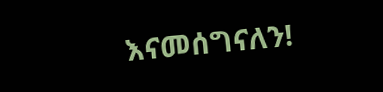እናመሰግናለን!